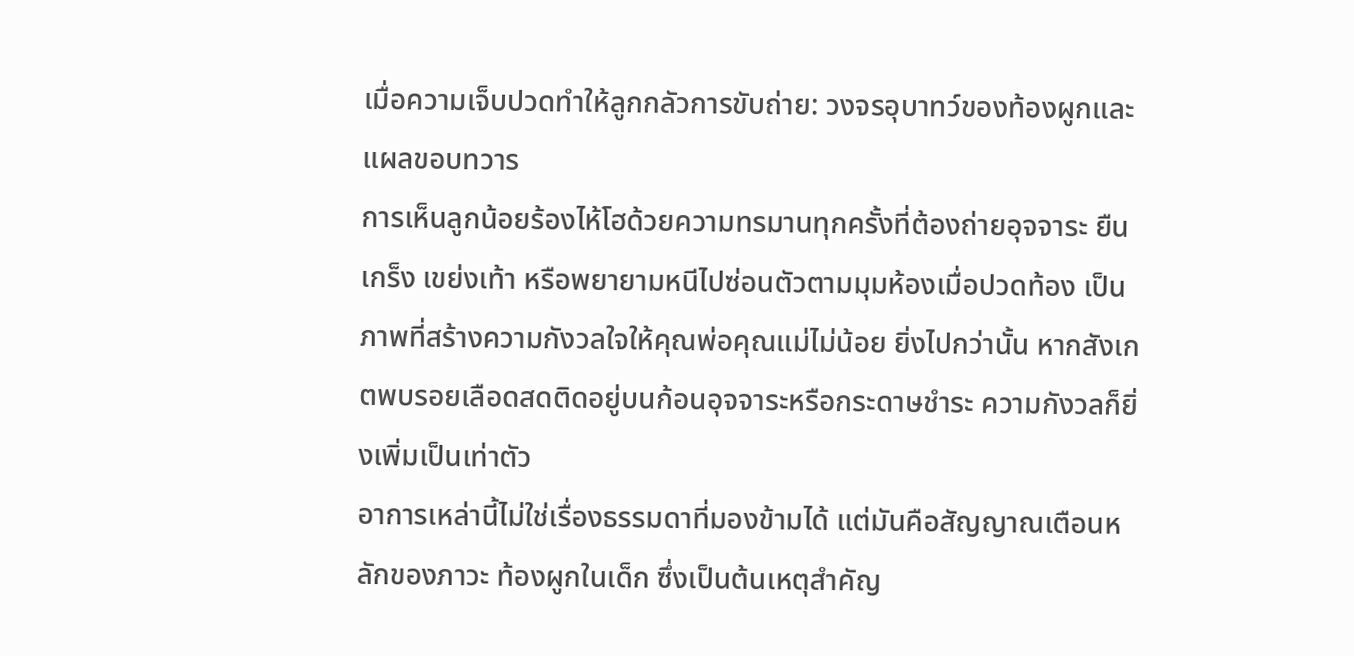เมื่อความเจ็บปวดทำให้ลูกกลัวการขับถ่าย: วงจรอุบาทว์ของท้องผูกและแผลขอบทวาร
การเห็นลูกน้อยร้องไห้โฮด้วยความทรมานทุกครั้งที่ต้องถ่ายอุจจาระ ยืนเกร็ง เขย่งเท้า หรือพยายามหนีไปซ่อนตัวตามมุมห้องเมื่อปวดท้อง เป็นภาพที่สร้างความกังวลใจให้คุณพ่อคุณแม่ไม่น้อย ยิ่งไปกว่านั้น หากสังเกตพบรอยเลือดสดติดอยู่บนก้อนอุจจาระหรือกระดาษชำระ ความกังวลก็ยิ่งเพิ่มเป็นเท่าตัว
อาการเหล่านี้ไม่ใช่เรื่องธรรมดาที่มองข้ามได้ แต่มันคือสัญญาณเตือนหลักของภาวะ ท้องผูกในเด็ก ซึ่งเป็นต้นเหตุสำคัญ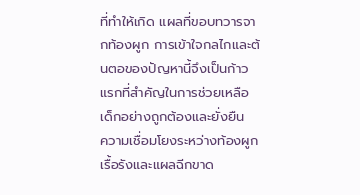ที่ทำให้เกิด แผลที่ขอบทวารจากท้องผูก การเข้าใจกลไกและต้นตอของปัญหานี้จึงเป็นก้าวแรกที่สำคัญในการช่วยเหลือเด็กอย่างถูกต้องและยั่งยืน
ความเชื่อมโยงระหว่างท้องผูกเรื้อรังและแผลฉีกขาด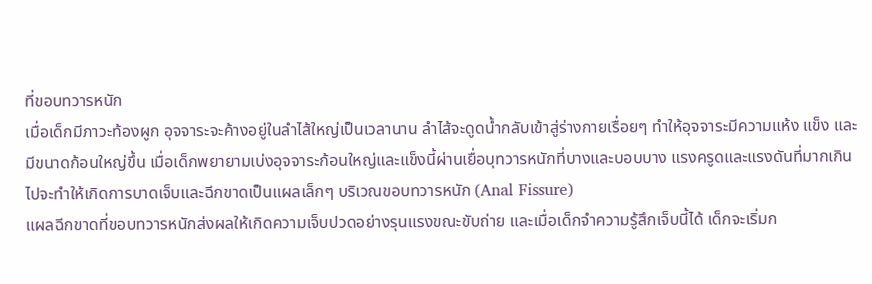ที่ขอบทวารหนัก
เมื่อเด็กมีภาวะท้องผูก อุจจาระจะค้างอยู่ในลำไส้ใหญ่เป็นเวลานาน ลำไส้จะดูดน้ำกลับเข้าสู่ร่างกายเรื่อยๆ ทำให้อุจจาระมีความแห้ง แข็ง และมีขนาดก้อนใหญ่ขึ้น เมื่อเด็กพยายามเบ่งอุจจาระก้อนใหญ่และแข็งนี้ผ่านเยื่อบุทวารหนักที่บางและบอบบาง แรงครูดและแรงดันที่มากเกินไปจะทำให้เกิดการบาดเจ็บและฉีกขาดเป็นแผลเล็กๆ บริเวณขอบทวารหนัก (Anal Fissure)
แผลฉีกขาดที่ขอบทวารหนักส่งผลให้เกิดความเจ็บปวดอย่างรุนแรงขณะขับถ่าย และเมื่อเด็กจำความรู้สึกเจ็บนี้ได้ เด็กจะเริ่มก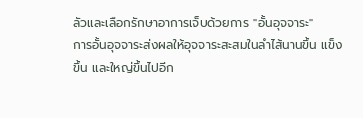ลัวและเลือกรักษาอาการเจ็บด้วยการ "อั้นอุจจาระ"
การอั้นอุจจาระส่งผลให้อุจจาระสะสมในลำไส้นานขึ้น แข็งขึ้น และใหญ่ขึ้นไปอีก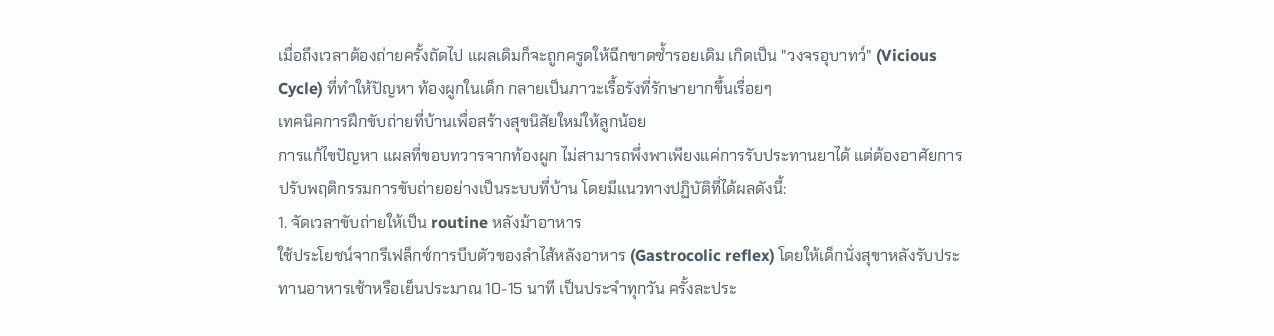เมื่อถึงเวลาต้องถ่ายครั้งถัดไป แผลเดิมก็จะถูกครูดให้ฉีกขาดซ้ำรอยเดิม เกิดเป็น "วงจรอุบาทว์" (Vicious Cycle) ที่ทำให้ปัญหา ท้องผูกในเด็ก กลายเป็นภาวะเรื้อรังที่รักษายากขึ้นเรื่อยๆ
เทคนิคการฝึกขับถ่ายที่บ้านเพื่อสร้างสุขนิสัยใหม่ให้ลูกน้อย
การแก้ไขปัญหา แผลที่ขอบทวารจากท้องผูก ไม่สามารถพึ่งพาเพียงแค่การรับประทานยาได้ แต่ต้องอาศัยการปรับพฤติกรรมการขับถ่ายอย่างเป็นระบบที่บ้าน โดยมีแนวทางปฏิบัติที่ได้ผลดังนี้:
1. จัดเวลาขับถ่ายให้เป็น routine หลังม้าอาหาร
ใช้ประโยชน์จากรีเฟล็กซ์การบีบตัวของลำไส้หลังอาหาร (Gastrocolic reflex) โดยให้เด็กนั่งสุขาหลังรับประทานอาหารเช้าหรือเย็นประมาณ 10-15 นาที เป็นประจำทุกวัน ครั้งละประ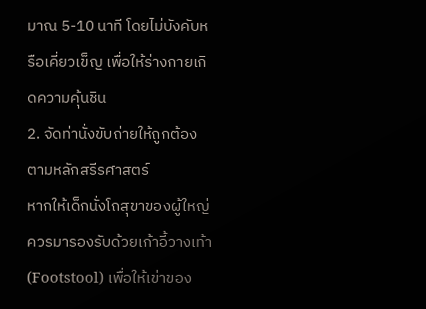มาณ 5-10 นาที โดยไม่บังคับหรือเคี่ยวเข็ญ เพื่อให้ร่างกายเกิดความคุ้นชิน
2. จัดท่านั่งขับถ่ายให้ถูกต้องตามหลักสรีรศาสตร์
หากให้เด็กนั่งโถสุขาของผู้ใหญ่ ควรมารองรับด้วยเก้าอี้วางเท้า (Footstool) เพื่อให้เข่าของ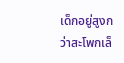เด็กอยู่สูงกว่าสะโพกเล็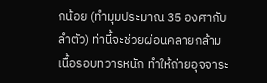กน้อย (ทำมุมประมาณ 35 องศากับลำตัว) ท่านี้จะช่วยผ่อนคลายกล้ามเนื้อรอบทวารหนัก ทำให้ถ่ายอุจจาระ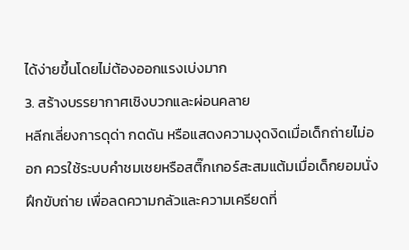ได้ง่ายขึ้นโดยไม่ต้องออกแรงเบ่งมาก
3. สร้างบรรยากาศเชิงบวกและผ่อนคลาย
หลีกเลี่ยงการดุด่า กดดัน หรือแสดงความงุดงิดเมื่อเด็กถ่ายไม่ออก ควรใช้ระบบคำชมเชยหรือสติ๊กเกอร์สะสมแต้มเมื่อเด็กยอมนั่งฝึกขับถ่าย เพื่อลดความกลัวและความเครียดที่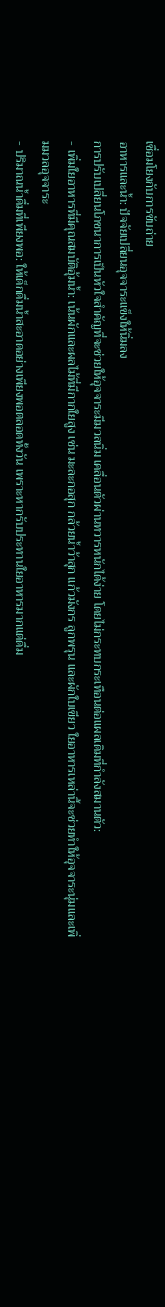เชื่อมโยงกับการขับถ่าย
อาหารและน้ำ: ปัจจัยเปลี่ยนอุจจาระแข็งให้นิ่มลง
การปรับเปลี่ยนโภชนาการเป็นหัวใจสำคัญที่จะช่วยให้อุจจาระมีมวลนิ่ม เคลื่อนตัวผ่านทวารหนักได้ง่าย โดยไม่กระทบกระเทือนต่อแผลเดิมที่กำลังสมานตัว:
- เพิ่มใยอาหารที่มีคุณสมบัติอุ้มน้ำ: เน้นผักและผลไม้ที่มีกากใยสูง เช่น มะละกอสุก กล้วยน้ำว้าสุก แก้วมังกร ลูกพรุน และผักใบเขียว ใยอาหารเหล่านี้จะช่วยทำให้อุจจาระนุ่มและเพิ่มมวลอุจจาระ
- ปริมาณน้ำดื่มที่เพียงพอ: ให้เด็กดื่มน้ำสะอาดอย่างเพียงพอตลอดทั้งวัน เพราะหากรับประทานใยอาหารมากแต่ดื่ม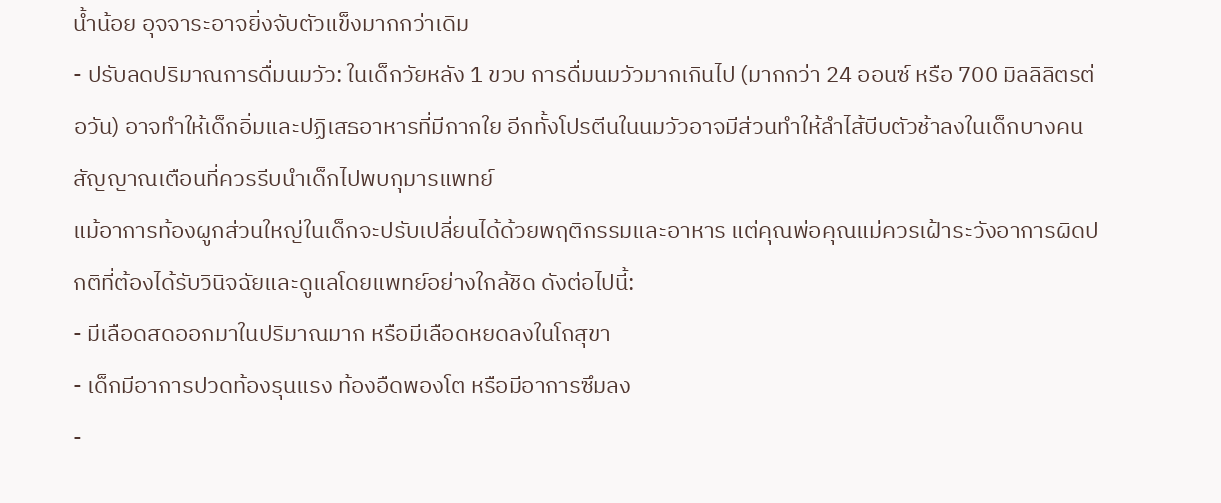น้ำน้อย อุจจาระอาจยิ่งจับตัวแข็งมากกว่าเดิม
- ปรับลดปริมาณการดื่มนมวัว: ในเด็กวัยหลัง 1 ขวบ การดื่มนมวัวมากเกินไป (มากกว่า 24 ออนซ์ หรือ 700 มิลลิลิตรต่อวัน) อาจทำให้เด็กอิ่มและปฏิเสธอาหารที่มีกากใย อีกทั้งโปรตีนในนมวัวอาจมีส่วนทำให้ลำไส้บีบตัวช้าลงในเด็กบางคน
สัญญาณเตือนที่ควรรีบนำเด็กไปพบกุมารแพทย์
แม้อาการท้องผูกส่วนใหญ่ในเด็กจะปรับเปลี่ยนได้ด้วยพฤติกรรมและอาหาร แต่คุณพ่อคุณแม่ควรเฝ้าระวังอาการผิดปกติที่ต้องได้รับวินิจฉัยและดูแลโดยแพทย์อย่างใกล้ชิด ดังต่อไปนี้:
- มีเลือดสดออกมาในปริมาณมาก หรือมีเลือดหยดลงในโถสุขา
- เด็กมีอาการปวดท้องรุนแรง ท้องอืดพองโต หรือมีอาการซึมลง
-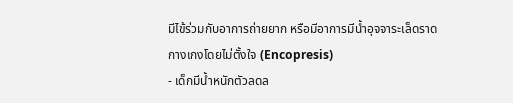มีไข้ร่วมกับอาการถ่ายยาก หรือมีอาการมีน้ำอุจจาระเล็ดราดกางเกงโดยไม่ตั้งใจ (Encopresis)
- เด็กมีน้ำหนักตัวลดล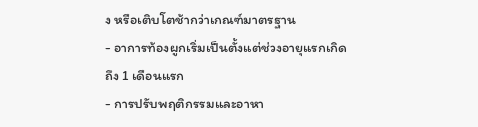ง หรือเติบโตช้ากว่าเกณฑ์มาตรฐาน
- อาการท้องผูกเริ่มเป็นตั้งแต่ช่วงอายุแรกเกิดถึง 1 เดือนแรก
- การปรับพฤติกรรมและอาหา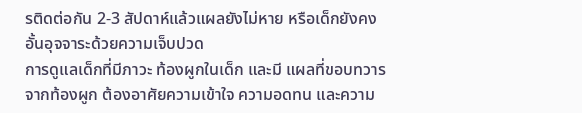รติดต่อกัน 2-3 สัปดาห์แล้วแผลยังไม่หาย หรือเด็กยังคงอั้นอุจจาระด้วยความเจ็บปวด
การดูแลเด็กที่มีภาวะ ท้องผูกในเด็ก และมี แผลที่ขอบทวารจากท้องผูก ต้องอาศัยความเข้าใจ ความอดทน และความ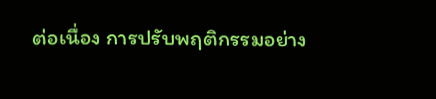ต่อเนื่อง การปรับพฤติกรรมอย่าง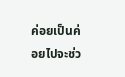ค่อยเป็นค่อยไปจะช่ว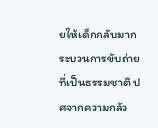ยให้เด็กกลับมากระบวนการขับถ่ายที่เป็นธรรมชาติ ปศจากความกลัว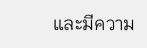และมีความ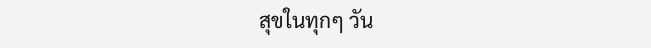สุขในทุกๆ วัน